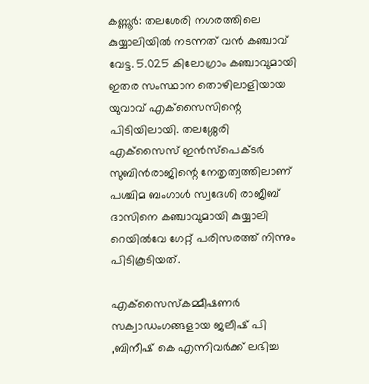കണ്ണൂര്‍: തലശേരി നഗരത്തിലെ കുയ്യാലിയില്‍ നടന്നത് വന്‍ കഞ്ചാവ് വേട്ട. 5.025 കിലോഗ്രാം കഞ്ചാവുമായി ഇതര സംസ്ഥാന തൊഴിലാളിയായ യുവാവ് എക്‌സൈസിന്റെ പിടിയിലായി. തലശ്ശേരി എക്‌സൈസ് ഇന്‍സ്‌പെക്ടര്‍ സുബിന്‍രാജിന്റെ നേതൃത്വത്തിലാണ് പശ്ചിമ ബംഗാള്‍ സ്വദേശി രാജീബ് ദാസിനെ കഞ്ചാവുമായി കുയ്യാലി റെയില്‍വേ ഗേറ്റ് പരിസരത്ത് നിന്നും പിടികൂടിയത്.

എക്‌സൈസ്‌കമ്മീഷണര്‍ സക്വാഡംഗങ്ങളായ ജലീഷ് പി ,ബിനീഷ് കെ എന്നിവര്‍ക്ക് ലഭിച്ച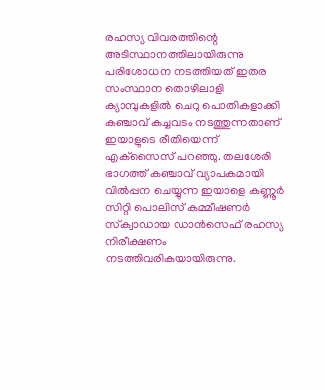രഹസ്യ വിവരത്തിന്റെ അടിസ്ഥാനത്തിലായിരുന്നു പരിശോധന നടത്തിയത് ഇതര സംസ്ഥാന തൊഴിലാളി ക്യാമ്പുകളില്‍ ചെറു പൊതികളാക്കി കഞ്ചാവ് കച്ചവടം നടത്തുന്നതാണ് ഇയാളുടെ രീതിയെന്ന് എക്‌സൈസ് പറഞ്ഞു. തലശേരി ഭാഗത്ത് കഞ്ചാവ് വ്യാപകമായി വില്‍പ്പന ചെയ്യുന്ന ഇയാളെ കണ്ണൂര്‍ സിറ്റി പൊലിസ് കമ്മീഷണര്‍ സ്‌ക്വാഡായ ഡാന്‍സെഫ് രഹസ്യ നിരീക്ഷണം നടത്തിവരികയായിരുന്നു.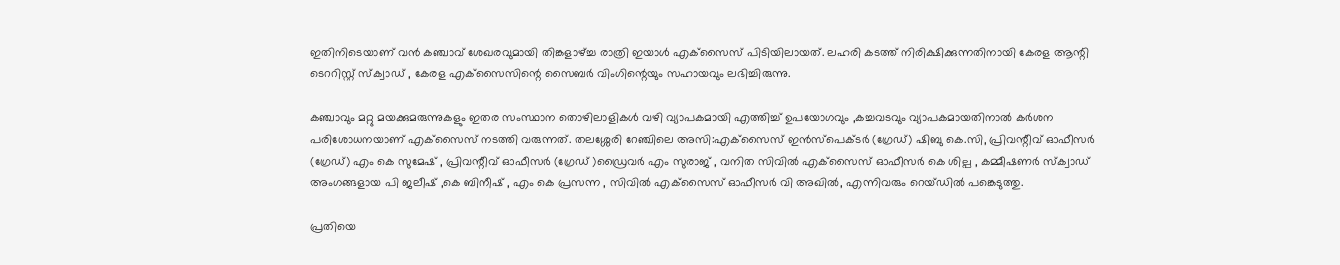ഇതിനിടെയാണ് വന്‍ കഞ്ചാവ് ശേഖരവുമായി തിങ്കളാഴ്ച്ച രാത്രി ഇയാള്‍ എക്‌സൈസ് പിടിയിലായത്. ലഹരി കടത്ത് നിരിക്ഷിക്കുന്നതിനായി കേരള ആന്റി ടെററിസ്റ്റ് സ്‌ക്വാഡ് , കേരള എക്‌സൈസിന്റെ സൈബര്‍ വിംഗിന്റെയും സഹായവും ലഭിച്ചിരുന്നു.

കഞ്ചാവും മറ്റു മയക്കുമരുന്നുകളും ഇതര സംസ്ഥാന തൊഴിലാളികള്‍ വഴി വ്യാപകമായി എത്തിച്ച് ഉപയോഗവും ,കച്ചവടവും വ്യാപകമായതിനാല്‍ കര്‍ശന പരിശോധനയാണ് എക്‌സൈസ് നടത്തി വരുന്നത്. തലശ്ശേരി റേഞ്ചിലെ അസി:എക്‌സൈസ് ഇന്‍സ്‌പെക്ടര്‍ (ഗ്രേഡ്) ഷിബു കെ.സി, പ്രിവന്റീവ് ഓഫീസര്‍ (ഗ്രേഡ്) എം കെ സുമേഷ് , പ്രിവന്റീവ് ഓഫീസര്‍ (ഗ്രേഡ് )ഡ്രൈവര്‍ എം സുരാജ് , വനിത സിവില്‍ എക്‌സൈസ് ഓഫീസര്‍ കെ ശില്പ , കമ്മീഷണര്‍ സ്‌ക്വാഡ് അംഗങ്ങളായ പി ജലീഷ് ,കെ ബിനീഷ് , എം കെ പ്രസന്ന , സിവില്‍ എക്‌സൈസ് ഓഫീസര്‍ വി അഖില്‍, എന്നിവരും റെയ്ഡില്‍ പങ്കെടുത്തു.

പ്രതിയെ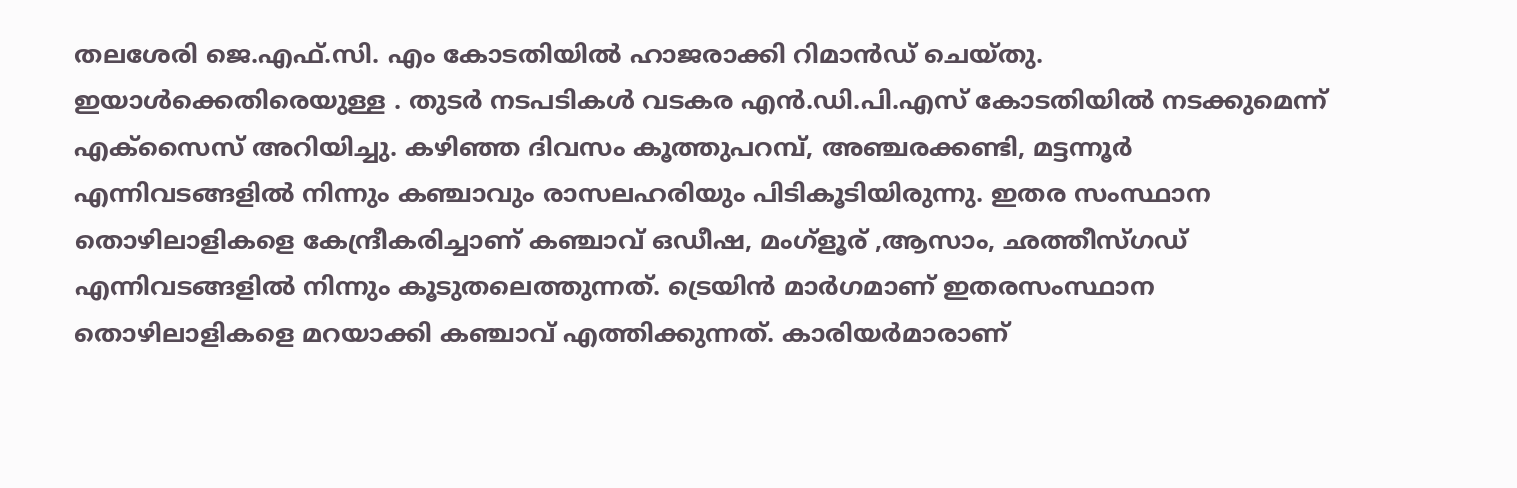തലശേരി ജെ.എഫ്.സി. എം കോടതിയില്‍ ഹാജരാക്കി റിമാന്‍ഡ് ചെയ്തു. ഇയാള്‍ക്കെതിരെയുള്ള . തുടര്‍ നടപടികള്‍ വടകര എന്‍.ഡി.പി.എസ് കോടതിയില്‍ നടക്കുമെന്ന് എക്‌സൈസ് അറിയിച്ചു. കഴിഞ്ഞ ദിവസം കൂത്തുപറമ്പ്, അഞ്ചരക്കണ്ടി, മട്ടന്നൂര്‍ എന്നിവടങ്ങളില്‍ നിന്നും കഞ്ചാവും രാസലഹരിയും പിടികൂടിയിരുന്നു. ഇതര സംസ്ഥാന തൊഴിലാളികളെ കേന്ദ്രീകരിച്ചാണ് കഞ്ചാവ് ഒഡീഷ, മംഗ്‌ളൂര് ,ആസാം, ഛത്തീസ്ഗഡ് എന്നിവടങ്ങളില്‍ നിന്നും കൂടുതലെത്തുന്നത്. ട്രെയിന്‍ മാര്‍ഗമാണ് ഇതരസംസ്ഥാന തൊഴിലാളികളെ മറയാക്കി കഞ്ചാവ് എത്തിക്കുന്നത്. കാരിയര്‍മാരാണ്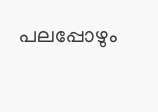പലപ്പോഴും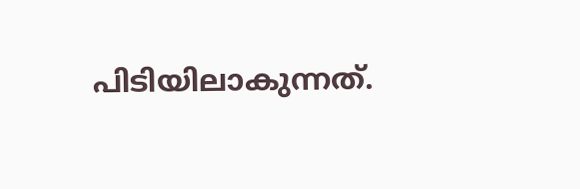പിടിയിലാകുന്നത്.